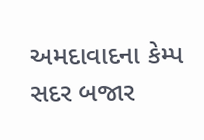અમદાવાદના કેમ્પ સદર બજાર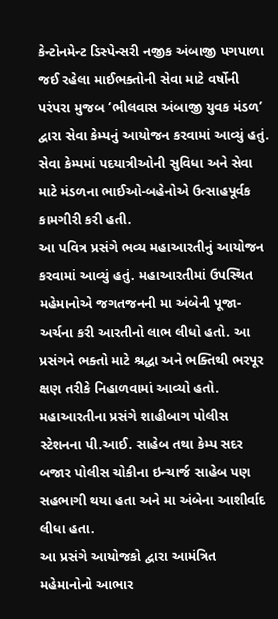કેન્ટોનમેન્ટ ડિસ્પેન્સરી નજીક અંબાજી પગપાળા જઈ રહેલા માઈભક્તોની સેવા માટે વર્ષોની પરંપરા મુજબ ‘ભીલવાસ અંબાજી યુવક મંડળ’ દ્વારા સેવા કેમ્પનું આયોજન કરવામાં આવ્યું હતું. સેવા કેમ્પમાં પદયાત્રીઓની સુવિધા અને સેવા માટે મંડળના ભાઈઓ-બહેનોએ ઉત્સાહપૂર્વક કામગીરી કરી હતી.
આ પવિત્ર પ્રસંગે ભવ્ય મહાઆરતીનું આયોજન કરવામાં આવ્યું હતું. મહાઆરતીમાં ઉપસ્થિત મહેમાનોએ જગતજનની મા અંબેની પૂજા-અર્ચના કરી આરતીનો લાભ લીધો હતો. આ પ્રસંગને ભક્તો માટે શ્રદ્ધા અને ભક્તિથી ભરપૂર ક્ષણ તરીકે નિહાળવામાં આવ્યો હતો.
મહાઆરતીના પ્રસંગે શાહીબાગ પોલીસ સ્ટેશનના પી.આઈ. સાહેબ તથા કેમ્પ સદર બજાર પોલીસ ચોકીના ઇન્ચાર્જ સાહેબ પણ સહભાગી થયા હતા અને મા અંબેના આશીર્વાદ લીધા હતા.
આ પ્રસંગે આયોજકો દ્વારા આમંત્રિત મહેમાનોનો આભાર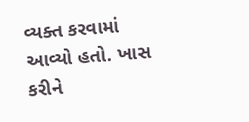વ્યક્ત કરવામાં આવ્યો હતો. ખાસ કરીને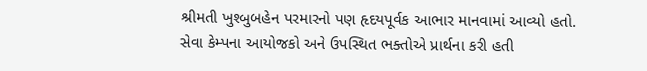શ્રીમતી ખુશ્બુબહેન પરમારનો પણ હૃદયપૂર્વક આભાર માનવામાં આવ્યો હતો.
સેવા કેમ્પના આયોજકો અને ઉપસ્થિત ભક્તોએ પ્રાર્થના કરી હતી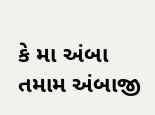કે મા અંબા તમામ અંબાજી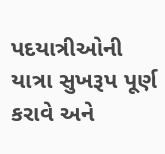પદયાત્રીઓની યાત્રા સુખરૂપ પૂર્ણ કરાવે અને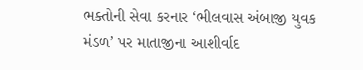ભક્તોની સેવા કરનાર ‘ભીલવાસ અંબાજી યુવક મંડળ’ પર માતાજીના આશીર્વાદ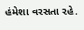હંમેશા વરસતા રહે.